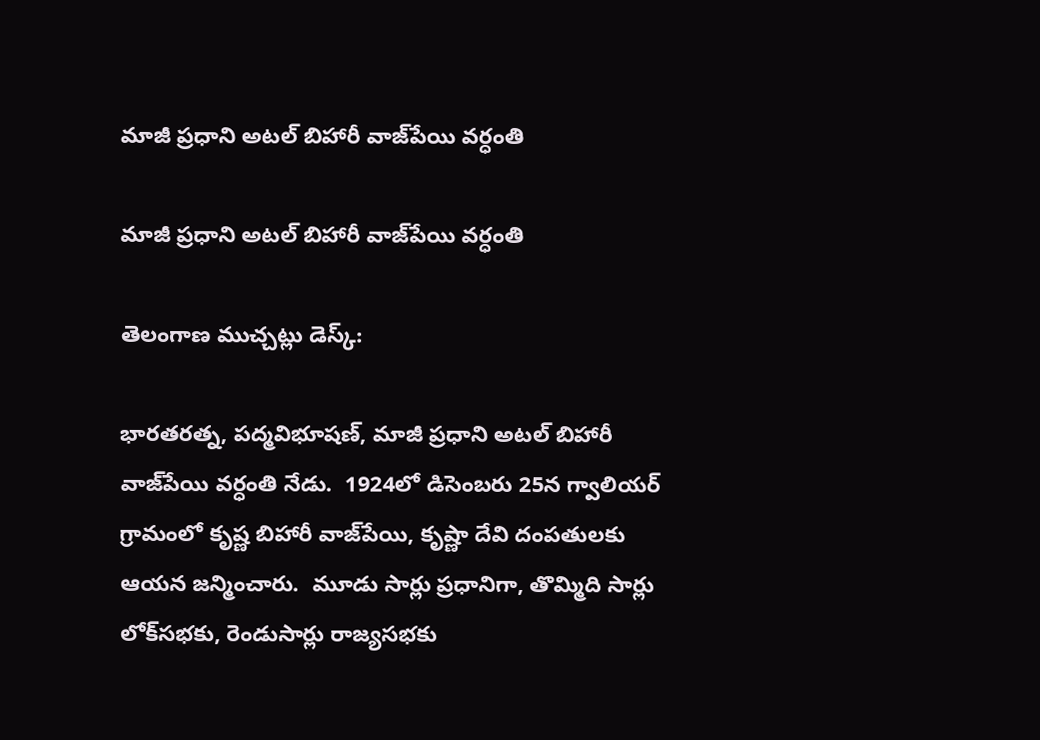మాజీ ప్రధాని అటల్ బిహారీ వాజ్‌పేయి వర్ధంతి

మాజీ ప్రధాని అటల్ బిహారీ వాజ్‌పేయి వర్ధంతి

తెలంగాణ ముచ్చట్లు డెస్క్:

భారతరత్న, పద్మవిభూషణ్, మాజీ ప్రధాని అటల్ బిహారీ వాజ్‌పేయి వర్ధంతి నేడు.  1924లో డిసెంబరు 25న గ్వాలియర్ గ్రామంలో కృష్ణ బిహారీ వాజ్‌పేయి, కృష్ణా దేవి దంపతులకు ఆయన జన్మించారు.  మూడు సార్లు ప్రధానిగా, తొమ్మిది సార్లు లోక్‌సభకు, రెండుసార్లు రాజ్యసభకు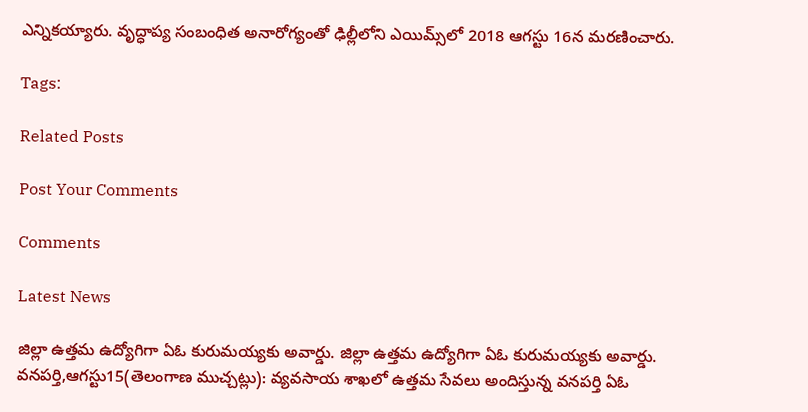ఎన్నికయ్యారు. వృద్ధాప్య సంబంధిత అనారోగ్యంతో ఢిల్లీలోని ఎయిమ్స్‌లో 2018 ఆగస్టు 16న మరణించారు.

Tags:

Related Posts

Post Your Comments

Comments

Latest News

జిల్లా ఉత్తమ ఉద్యోగిగా ఏఓ కురుమయ్యకు అవార్డు. జిల్లా ఉత్తమ ఉద్యోగిగా ఏఓ కురుమయ్యకు అవార్డు.
వనపర్తి,ఆగస్టు15(తెలంగాణ ముచ్చట్లు): వ్యవసాయ శాఖలో ఉత్తమ సేవలు అందిస్తున్న వనపర్తి ఏఓ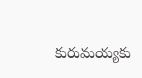కురుమయ్యకు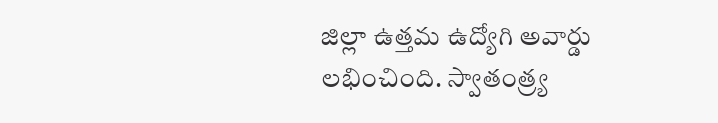జిల్లా ఉత్తమ ఉద్యోగి అవార్డు లభించింది. స్వాతంత్ర్య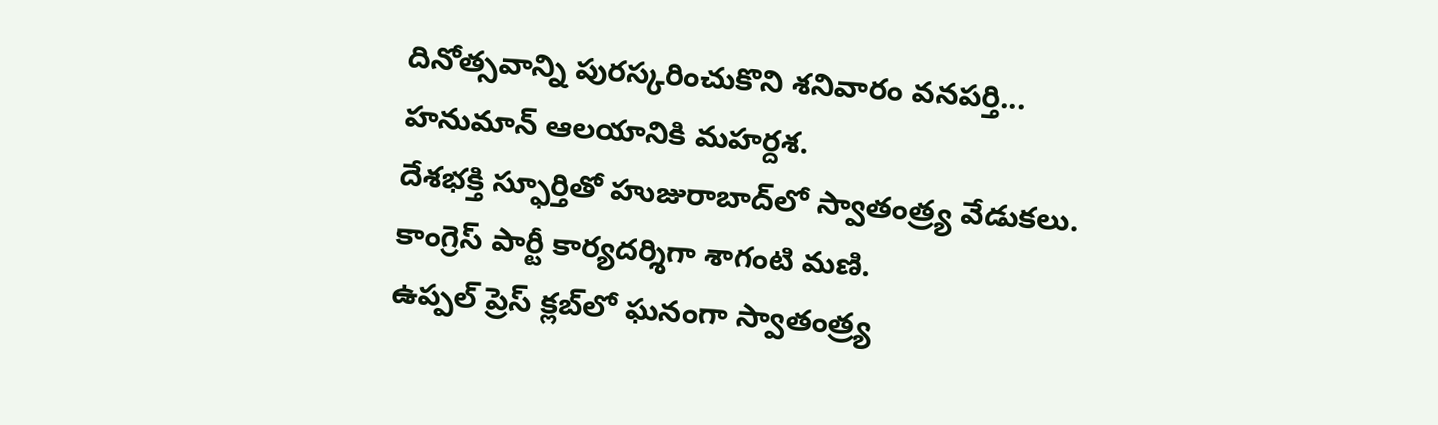దినోత్సవాన్ని పురస్కరించుకొని శనివారం వనపర్తి...
హనుమాన్ ఆలయానికి మహర్దశ.
దేశభక్తి స్ఫూర్తితో హుజురాబాద్‌లో స్వాతంత్ర్య వేడుకలు.
కాంగ్రెస్ పార్టీ కార్యదర్శిగా శాగంటి మణి.
ఉప్పల్ ప్రెస్ క్లబ్‌లో ఘనంగా స్వాతంత్ర్య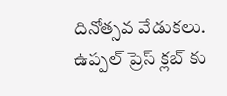దినోత్సవ వేడుకలు.
ఉప్పల్ ప్రెస్ క్లబ్‌ కు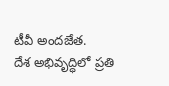టీవీ అందజేత.
దేశ అభివృద్ధిలో ప్రతి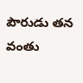పౌరుడు తన వంతు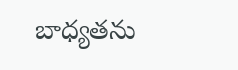బాధ్యతను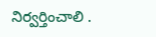నిర్వర్తించాలి .